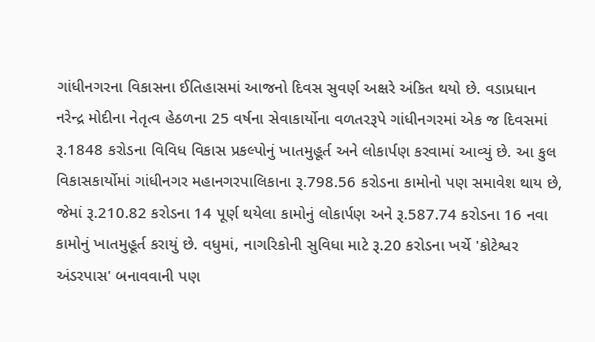ગાંધીનગરના વિકાસના ઈતિહાસમાં આજનો દિવસ સુવર્ણ અક્ષરે અંકિત થયો છે. વડાપ્રધાન નરેન્દ્ર મોદીના નેતૃત્વ હેઠળના 25 વર્ષના સેવાકાર્યોના વળતરરૂપે ગાંધીનગરમાં એક જ દિવસમાં રૂ.1848 કરોડના વિવિધ વિકાસ પ્રકલ્પોનું ખાતમુહૂર્ત અને લોકાર્પણ કરવામાં આવ્યું છે. આ કુલ વિકાસકાર્યોમાં ગાંધીનગર મહાનગરપાલિકાના રૂ.798.56 કરોડના કામોનો પણ સમાવેશ થાય છે, જેમાં રૂ.210.82 કરોડના 14 પૂર્ણ થયેલા કામોનું લોકાર્પણ અને રૂ.587.74 કરોડના 16 નવા કામોનું ખાતમુહૂર્ત કરાયું છે. વધુમાં, નાગરિકોની સુવિધા માટે રૂ.20 કરોડના ખર્ચે 'કોટેશ્વર અંડરપાસ' બનાવવાની પણ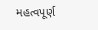મહત્વપૂર્ણ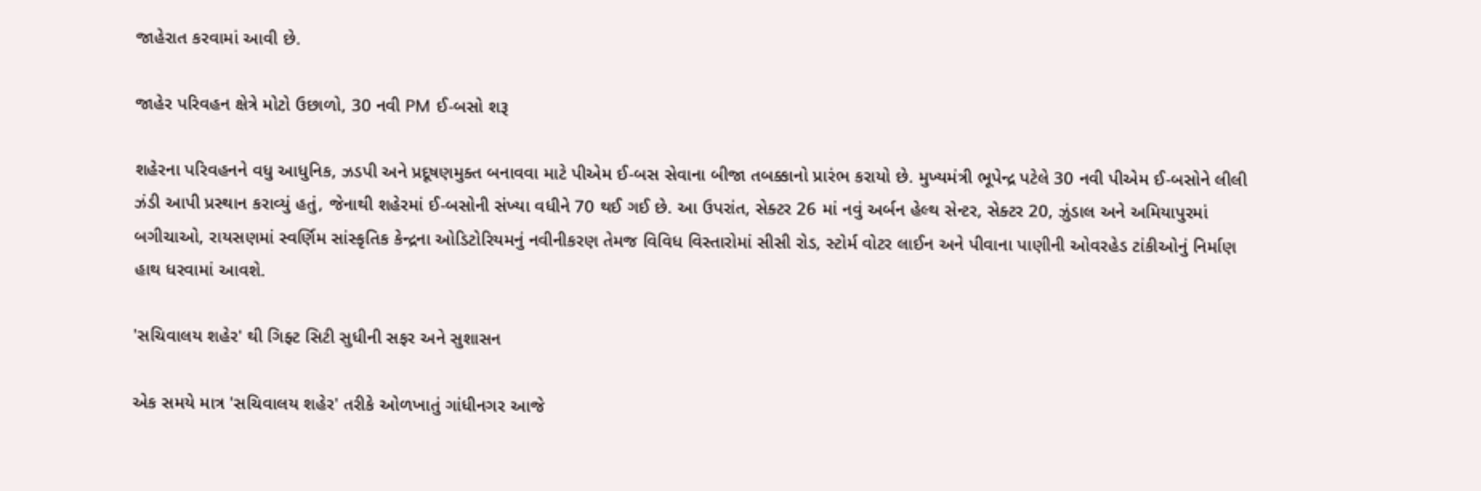જાહેરાત કરવામાં આવી છે.

જાહેર પરિવહન ક્ષેત્રે મોટો ઉછાળો, 30 નવી PM ઈ-બસો શરૂ

શહેરના પરિવહનને વધુ આધુનિક, ઝડપી અને પ્રદૂષણમુક્ત બનાવવા માટે પીએમ ઈ-બસ સેવાના બીજા તબક્કાનો પ્રારંભ કરાયો છે. મુખ્યમંત્રી ભૂપેન્દ્ર પટેલે 30 નવી પીએમ ઈ-બસોને લીલી ઝંડી આપી પ્રસ્થાન કરાવ્યું હતું, જેનાથી શહેરમાં ઈ-બસોની સંખ્યા વધીને 70 થઈ ગઈ છે. આ ઉપરાંત, સેક્ટર 26 માં નવું અર્બન હેલ્થ સેન્ટર, સેક્ટર 20, ઝુંડાલ અને અમિયાપુરમાં બગીચાઓ, રાયસણમાં સ્વર્ણિમ સાંસ્કૃતિક કેન્દ્રના ઓડિટોરિયમનું નવીનીકરણ તેમજ વિવિધ વિસ્તારોમાં સીસી રોડ, સ્ટોર્મ વોટર લાઈન અને પીવાના પાણીની ઓવરહેડ ટાંકીઓનું નિર્માણ હાથ ધરવામાં આવશે.

'સચિવાલય શહેર' થી ગિફ્ટ સિટી સુધીની સફર અને સુશાસન

એક સમયે માત્ર 'સચિવાલય શહેર' તરીકે ઓળખાતું ગાંધીનગર આજે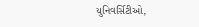યુનિવર્સિટીઓ,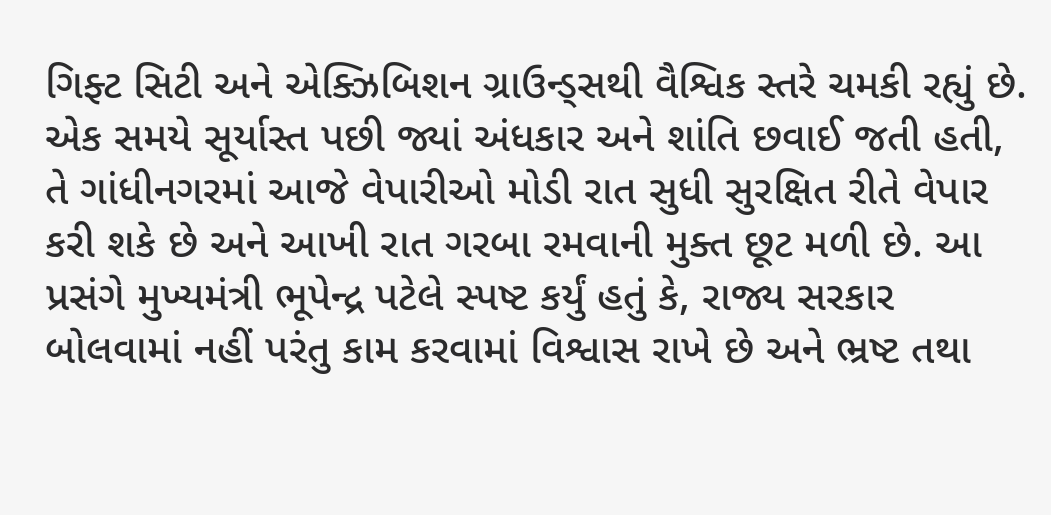ગિફ્ટ સિટી અને એક્ઝિબિશન ગ્રાઉન્ડ્સથી વૈશ્વિક સ્તરે ચમકી રહ્યું છે. એક સમયે સૂર્યાસ્ત પછી જ્યાં અંધકાર અને શાંતિ છવાઈ જતી હતી, તે ગાંધીનગરમાં આજે વેપારીઓ મોડી રાત સુધી સુરક્ષિત રીતે વેપાર કરી શકે છે અને આખી રાત ગરબા રમવાની મુક્ત છૂટ મળી છે. આ પ્રસંગે મુખ્યમંત્રી ભૂપેન્દ્ર પટેલે સ્પષ્ટ કર્યું હતું કે, રાજ્ય સરકાર બોલવામાં નહીં પરંતુ કામ કરવામાં વિશ્વાસ રાખે છે અને ભ્રષ્ટ તથા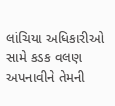લાંચિયા અધિકારીઓ સામે કડક વલણ અપનાવીને તેમની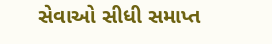સેવાઓ સીધી સમાપ્ત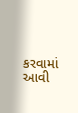કરવામાં આવી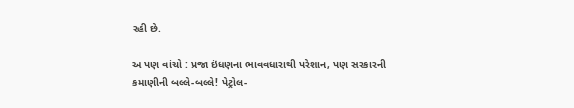રહી છે.

અ પણ વાંચો : પ્રજા ઇંધણના ભાવવધારાથી પરેશાન, પણ સરકારની કમાણીની બલ્લે-બલ્લે! પેટ્રોલ-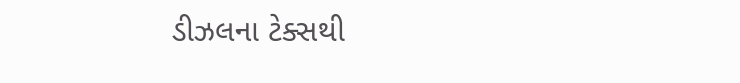ડીઝલના ટેક્સથી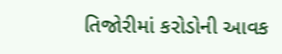તિજોરીમાં કરોડોની આવક